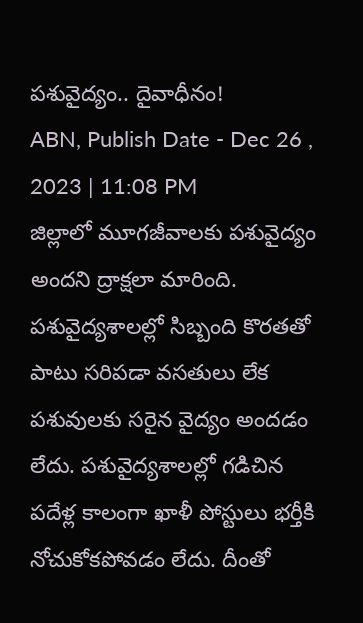పశువైద్యం.. దైవాధీనం!
ABN, Publish Date - Dec 26 , 2023 | 11:08 PM
జిల్లాలో మూగజీవాలకు పశువైద్యం అందని ద్రాక్షలా మారింది. పశువైద్యశాలల్లో సిబ్బంది కొరతతో పాటు సరిపడా వసతులు లేక పశువులకు సరైన వైద్యం అందడం లేదు. పశువైద్యశాలల్లో గడిచిన పదేళ్ల కాలంగా ఖాళీ పోస్టులు భర్తీకి నోచుకోకపోవడం లేదు. దీంతో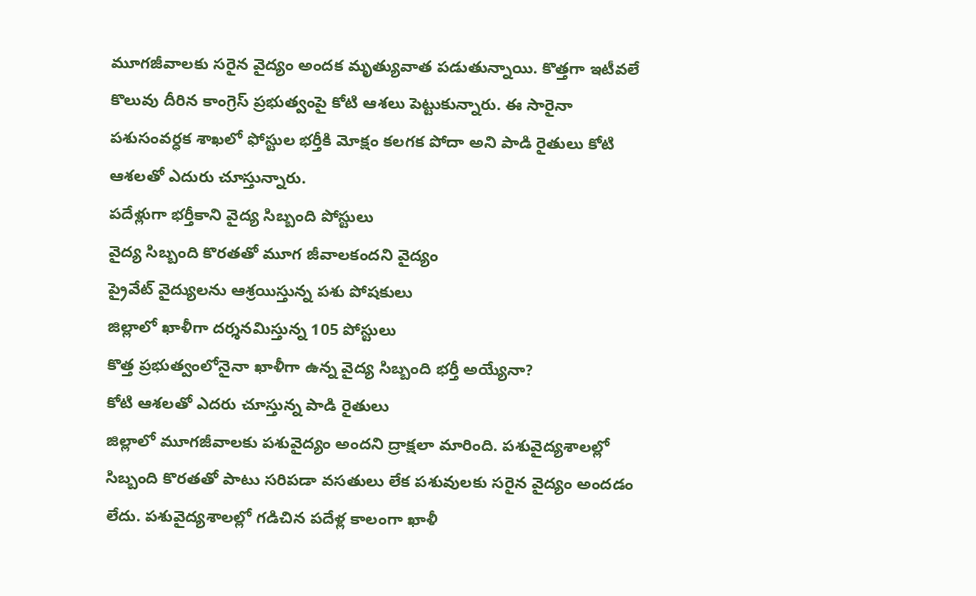మూగజీవాలకు సరైన వైద్యం అందక మృత్యువాత పడుతున్నాయి. కొత్తగా ఇటీవలే కొలువు దీరిన కాంగ్రెస్ ప్రభుత్వంపై కోటి ఆశలు పెట్టుకున్నారు. ఈ సారైనా పశుసంవర్ధక శాఖలో ఫోస్టుల భర్తీకి మోక్షం కలగక పోదా అని పాడి రైతులు కోటి ఆశలతో ఎదురు చూస్తున్నారు.
పదేళ్లుగా భర్తీకాని వైద్య సిబ్బంది పోస్టులు
వైద్య సిబ్బంది కొరతతో మూగ జీవాలకందని వైద్యం
ప్రైవేట్ వైద్యులను ఆశ్రయిస్తున్న పశు పోషకులు
జిల్లాలో ఖాళీగా దర్శనమిస్తున్న 105 పోస్టులు
కొత్త ప్రభుత్వంలోనైనా ఖాళీగా ఉన్న వైద్య సిబ్బంది భర్తీ అయ్యేనా?
కోటి ఆశలతో ఎదరు చూస్తున్న పాడి రైతులు
జిల్లాలో మూగజీవాలకు పశువైద్యం అందని ద్రాక్షలా మారింది. పశువైద్యశాలల్లో సిబ్బంది కొరతతో పాటు సరిపడా వసతులు లేక పశువులకు సరైన వైద్యం అందడం లేదు. పశువైద్యశాలల్లో గడిచిన పదేళ్ల కాలంగా ఖాళీ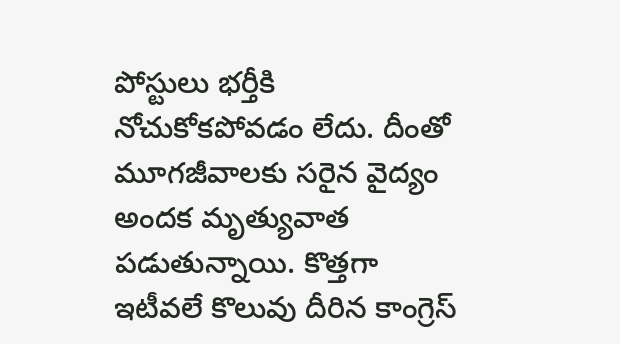పోస్టులు భర్తీకి నోచుకోకపోవడం లేదు. దీంతో మూగజీవాలకు సరైన వైద్యం అందక మృత్యువాత పడుతున్నాయి. కొత్తగా ఇటీవలే కొలువు దీరిన కాంగ్రెస్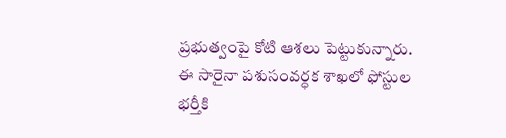ప్రభుత్వంపై కోటి ఆశలు పెట్టుకున్నారు. ఈ సారైనా పశుసంవర్ధక శాఖలో ఫోస్టుల భర్తీకి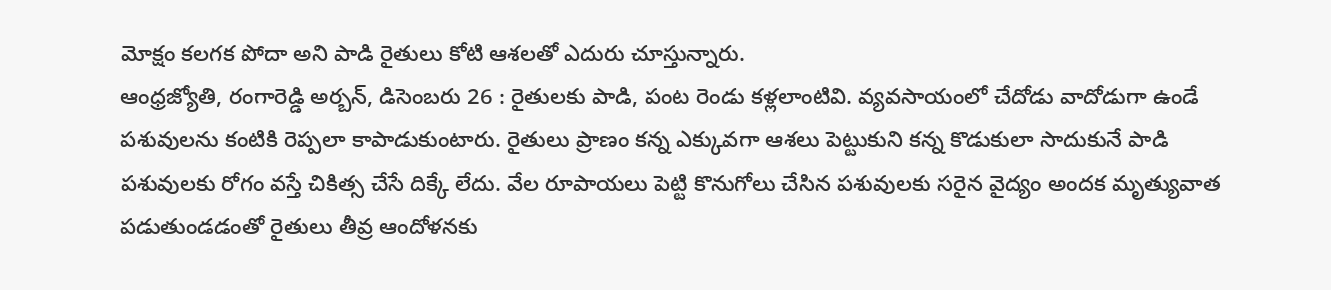మోక్షం కలగక పోదా అని పాడి రైతులు కోటి ఆశలతో ఎదురు చూస్తున్నారు.
ఆంధ్రజ్యోతి, రంగారెడ్డి అర్బన్, డిసెంబరు 26 : రైతులకు పాడి, పంట రెండు కళ్లలాంటివి. వ్యవసాయంలో చేదోడు వాదోడుగా ఉండే పశువులను కంటికి రెప్పలా కాపాడుకుంటారు. రైతులు ప్రాణం కన్న ఎక్కువగా ఆశలు పెట్టుకుని కన్న కొడుకులా సాదుకునే పాడి పశువులకు రోగం వస్తే చికిత్స చేసే దిక్కే లేదు. వేల రూపాయలు పెట్టి కొనుగోలు చేసిన పశువులకు సరైన వైద్యం అందక మృత్యువాత పడుతుండడంతో రైతులు తీవ్ర ఆందోళనకు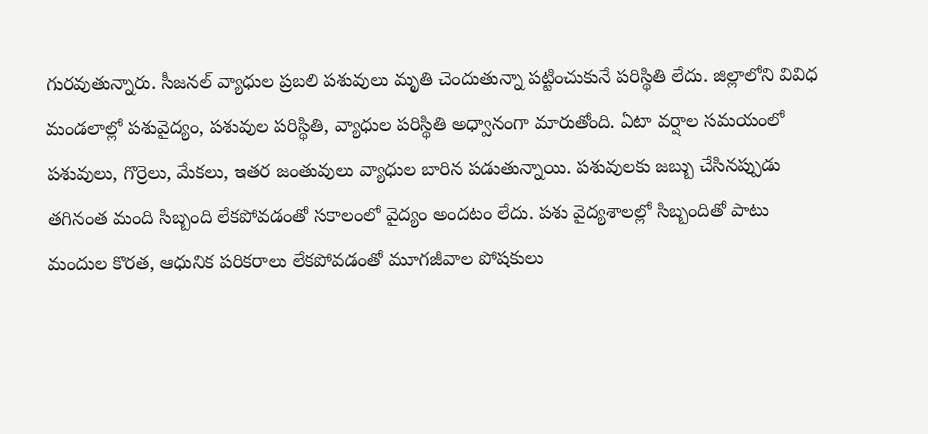గురవుతున్నారు. సీజనల్ వ్యాధుల ప్రబలి పశువులు మృతి చెందుతున్నా పట్టించుకునే పరిస్థితి లేదు. జిల్లాలోని వివిధ మండలాల్లో పశువైద్యం, పశువుల పరిస్థితి, వ్యాధుల పరిస్థితి అధ్వానంగా మారుతోంది. ఏటా వర్షాల సమయంలో పశువులు, గొర్రెలు, మేకలు, ఇతర జంతువులు వ్యాధుల బారిన పడుతున్నాయి. పశువులకు జబ్బు చేసినప్పుడు తగినంత మంది సిబ్బంది లేకపోవడంతో సకాలంలో వైద్యం అందటం లేదు. పశు వైద్యశాలల్లో సిబ్బందితో పాటు మందుల కొరత, ఆధునిక పరికరాలు లేకపోవడంతో మూగజీవాల పోషకులు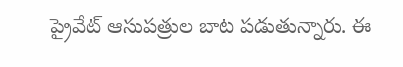ప్రైవేట్ ఆసుపత్రుల బాట పడుతున్నారు. ఈ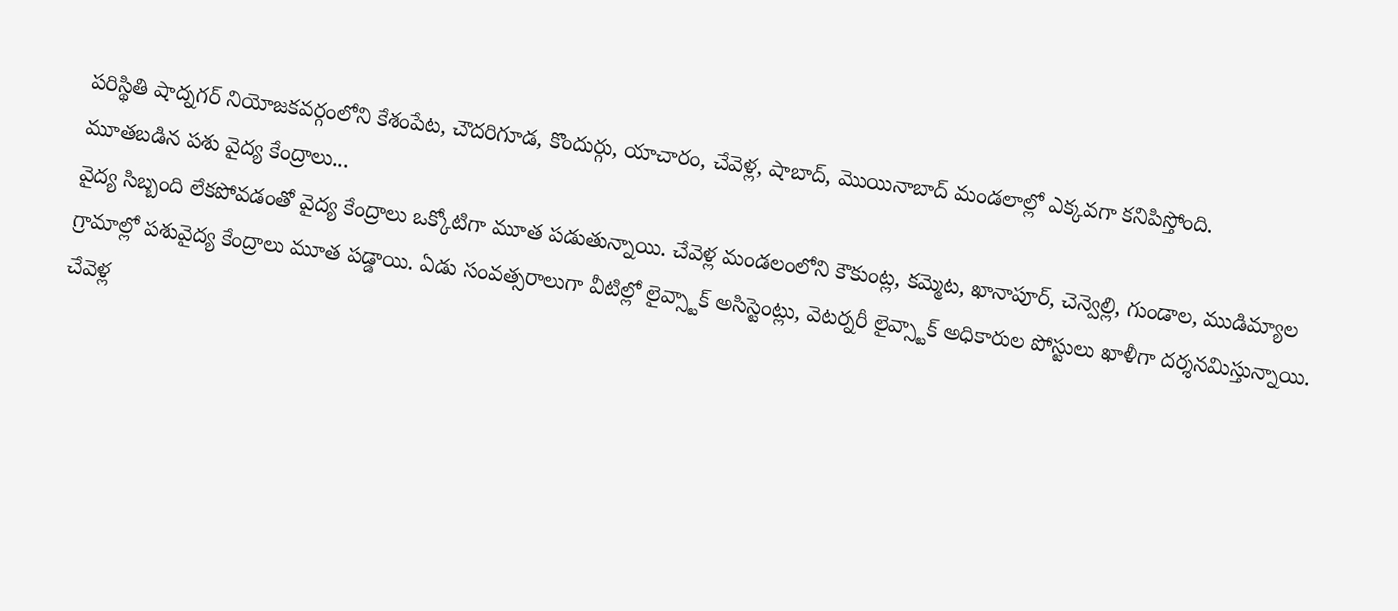పరిస్థితి షాద్నగర్ నియోజకవర్గంలోని కేశంపేట, చౌదరిగూడ, కొందుర్గు, యాచారం, చేవెళ్ల, షాబాద్, మొయినాబాద్ మండలాల్లో ఎక్కవగా కనిపిస్తోంది.
మూతబడిన పశు వైద్య కేంద్రాలు...
వైద్య సిబ్బంది లేకపోవడంతో వైద్య కేంద్రాలు ఒక్కోటిగా మూత పడుతున్నాయి. చేవెళ్ల మండలంలోని కౌకుంట్ల, కమ్మెట, ఖానాపూర్, చెన్వెల్లి, గుండాల, ముడిమ్యాల గ్రామాల్లో పశువైద్య కేంద్రాలు మూత పడ్డాయి. ఏడు సంవత్సరాలుగా వీటిల్లో లైవ్స్టాక్ అసిస్టెంట్లు, వెటర్నరీ లైవ్స్టాక్ అధికారుల పోస్టులు ఖాళీగా దర్శనమిస్తున్నాయి. చేవెళ్ల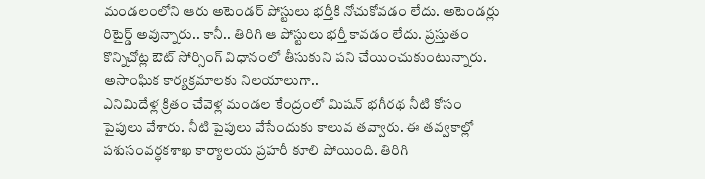మండలంలోని ఆరు అటెండర్ పోస్టులు భర్తీకి నోచుకోవడం లేదు. అటెండర్లు రిటైర్డ్ అవున్నారు.. కానీ.. తిరిగి ఆ పోస్టులు భర్తీ కావడం లేదు. ప్రస్తుతం కొన్నిచోట్ల ఔట్ సోర్సింగ్ విధానంలో తీసుకుని పని చేయించుకుంటున్నారు.
అసాంఘిక కార్యక్రమాలకు నిలయాలుగా..
ఎనిమిదేళ్ల క్రితం చేవెళ్ల మండల కేంద్రంలో మిషన్ భగీరథ నీటి కోసం పైపులు వేశారు. నీటి పైపులు వేసేందుకు కాలువ తవ్వారు. ఈ తవ్వకాల్లో పశుసంవర్ధకశాఖ కార్యాలయ ప్రహరీ కూలి పోయింది. తిరిగి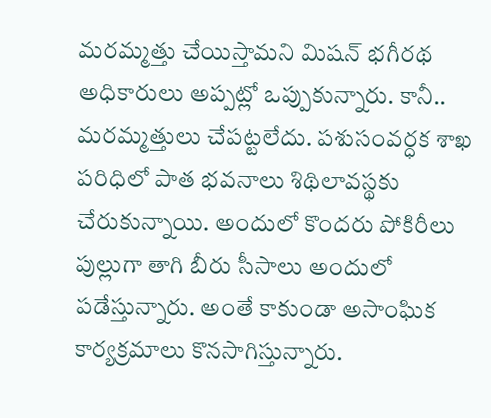మరమ్మత్తు చేయిస్తామని మిషన్ భగీరథ అధికారులు అప్పట్లో ఒప్పుకున్నారు. కానీ.. మరమ్మత్తులు చేపట్టలేదు. పశుసంవర్ధక శాఖ పరిధిలో పాత భవనాలు శిథిలావస్థకు చేరుకున్నాయి. అందులో కొందరు పోకిరీలు పుల్లుగా తాగి బీరు సీసాలు అందులో పడేస్తున్నారు. అంతే కాకుండా అసాంఘిక కార్యక్రమాలు కొనసాగిస్తున్నారు.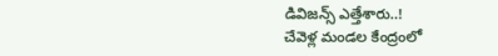డివిజన్స్ ఎత్తేశారు..!
చేవెళ్ల మండల కేంద్రంలో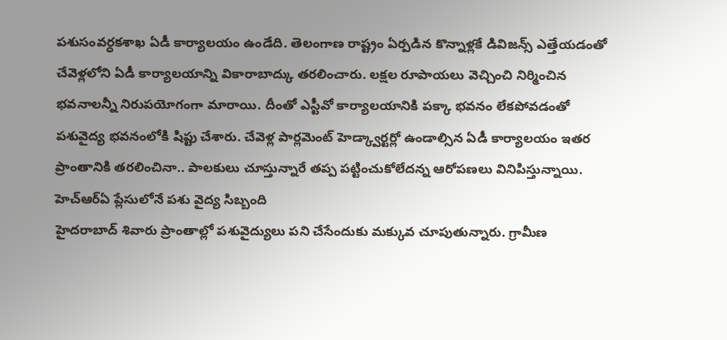పశుసంవర్ధకశాఖ ఏడీ కార్యాలయం ఉండేది. తెలంగాణ రాష్ట్రం ఏర్పడిన కొన్నాళ్లకే డివిజన్స్ ఎత్తేయడంతో చేవెళ్లలోని ఏడీ కార్యాలయాన్ని వికారాబాద్కు తరలించారు. లక్షల రూపాయలు వెచ్చించి నిర్మించిన భవనాలన్నీ నిరుపయోగంగా మారాయి. దీంతో ఎస్టీవో కార్యాలయానికి పక్కా భవనం లేకపోవడంతో పశువైద్య భవనంలోకి షిప్టు చేశారు. చేవెళ్ల పార్లమెంట్ హెడ్క్వార్టర్లో ఉండాల్సిన ఏడీ కార్యాలయం ఇతర ప్రాంతానికి తరలించినా.. పాలకులు చూస్తున్నారే తప్ప పట్టించుకోలేదన్న ఆరోపణలు వినిపిస్తున్నాయి.
హెచ్ఆర్ఏ ప్లేసులోనే పశు వైద్య సిబ్బంది
హైదరాబాద్ శివారు ప్రాంతాల్లో పశువైద్యులు పని చేసేందుకు మక్కువ చూపుతున్నారు. గ్రామీణ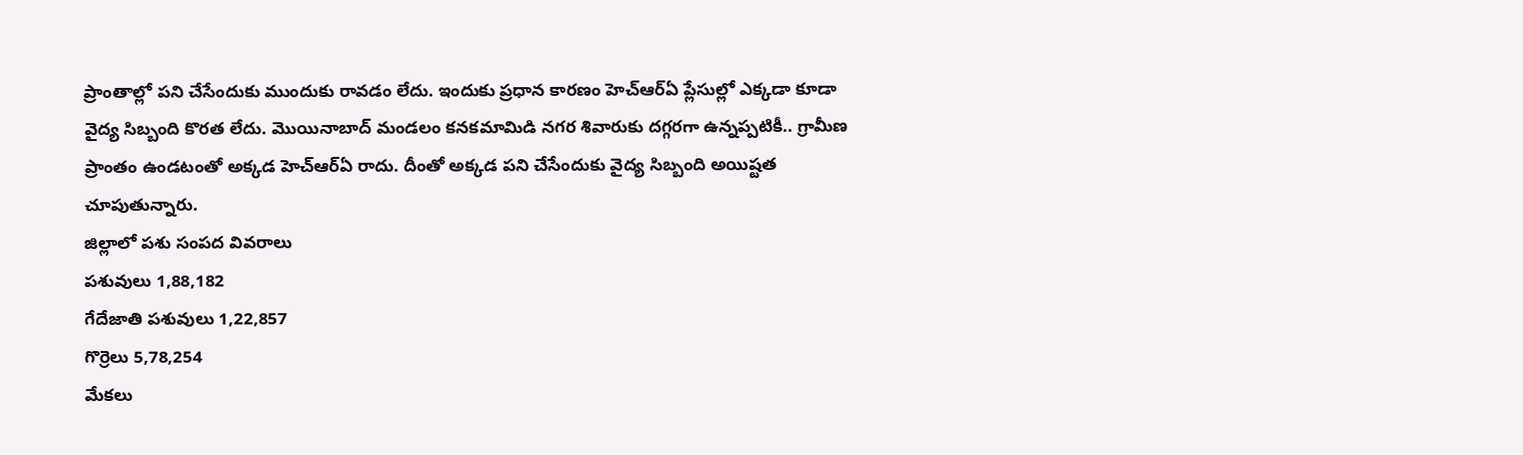ప్రాంతాల్లో పని చేసేందుకు ముందుకు రావడం లేదు. ఇందుకు ప్రధాన కారణం హెచ్ఆర్ఏ ప్లేసుల్లో ఎక్కడా కూడా వైద్య సిబ్బంది కొరత లేదు. మొయినాబాద్ మండలం కనకమామిడి నగర శివారుకు దగ్గరగా ఉన్నప్పటికీ.. గ్రామీణ ప్రాంతం ఉండటంతో అక్కడ హెచ్ఆర్ఏ రాదు. దీంతో అక్కడ పని చేసేందుకు వైద్య సిబ్బంది అయిష్టత చూపుతున్నారు.
జిల్లాలో పశు సంపద వివరాలు
పశువులు 1,88,182
గేదేజాతి పశువులు 1,22,857
గొర్రెలు 5,78,254
మేకలు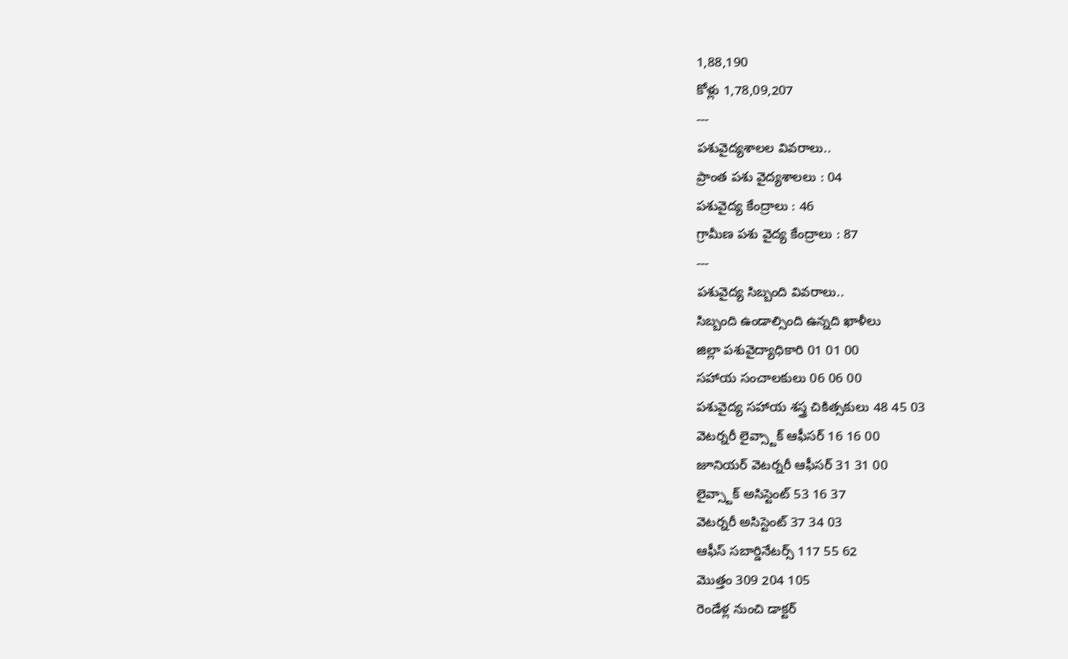1,88,190
కోళ్లు 1,78,09,207
---
పశువైద్యశాలల వివరాలు..
ప్రాంత పశు వైద్యశాలలు : 04
పశువైద్య కేంద్రాలు : 46
గ్రామీణ పశు వైద్య కేంద్రాలు : 87
---
పశువైద్య సిబ్బంది వివరాలు..
సిబ్బంది ఉండాల్సింది ఉన్నది ఖాళీలు
జిల్లా పశువైద్యాధికారి 01 01 00
సహాయ సంచాలకులు 06 06 00
పశువైద్య సహాయ శస్త్ర చికిత్సకులు 48 45 03
వెటర్నరీ లైవ్స్టాక్ ఆఫీసర్ 16 16 00
జూనియర్ వెటర్నరీ ఆఫీసర్ 31 31 00
లైవ్స్టాక్ అసిస్టెంట్ 53 16 37
వెటర్నరీ అసిస్టెంట్ 37 34 03
ఆఫీస్ సబార్డినేటర్స్ 117 55 62
మొత్తం 309 204 105
రెండేళ్ల నుంచి డాక్టర్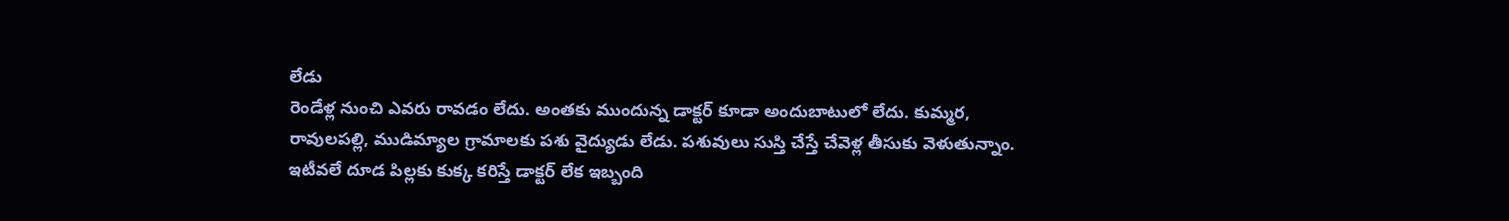లేడు
రెండేళ్ల నుంచి ఎవరు రావడం లేదు. అంతకు ముందున్న డాక్టర్ కూడా అందుబాటులో లేదు. కుమ్మర, రావులపల్లి, ముడిమ్యాల గ్రామాలకు పశు వైద్యుడు లేడు. పశువులు సుస్తి చేస్తే చేవెళ్ల తీసుకు వెళుతున్నాం. ఇటీవలే దూడ పిల్లకు కుక్క కరిస్తే డాక్టర్ లేక ఇబ్బంది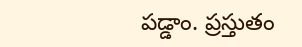పడ్డాం. ప్రస్తుతం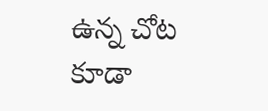ఉన్న చోట కూడా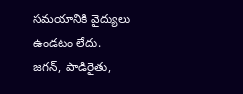సమయానికి వైద్యులు ఉండటం లేదు.
జగన్, పాడిరైతు,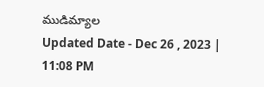ముడిమ్యాల
Updated Date - Dec 26 , 2023 | 11:08 PM